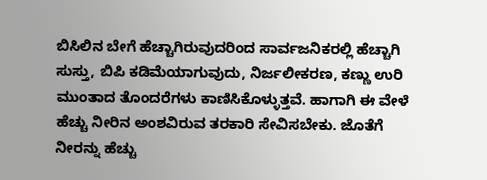ಬಿಸಿಲಿನ ಬೇಗೆ ಹೆಚ್ಚಾಗಿರುವುದರಿಂದ ಸಾರ್ವಜನಿಕರಲ್ಲಿ ಹೆಚ್ಚಾಗಿ ಸುಸ್ತು, ಬಿಪಿ ಕಡಿಮೆಯಾಗುವುದು, ನಿರ್ಜಲೀಕರಣ, ಕಣ್ಣು ಉರಿ ಮುಂತಾದ ತೊಂದರೆಗಳು ಕಾಣಿಸಿಕೊಳ್ಳುತ್ತವೆ. ಹಾಗಾಗಿ ಈ ವೇಳೆ ಹೆಚ್ಚು ನೀರಿನ ಅಂಶವಿರುವ ತರಕಾರಿ ಸೇವಿಸಬೇಕು. ಜೊತೆಗೆ ನೀರನ್ನು ಹೆಚ್ಚು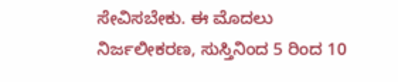ಸೇವಿಸಬೇಕು. ಈ ಮೊದಲು ನಿರ್ಜಲೀಕರಣ, ಸುಸ್ತಿನಿಂದ 5 ರಿಂದ 10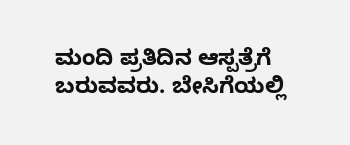ಮಂದಿ ಪ್ರತಿದಿನ ಆಸ್ಪತ್ರೆಗೆ ಬರುವವರು. ಬೇಸಿಗೆಯಲ್ಲಿ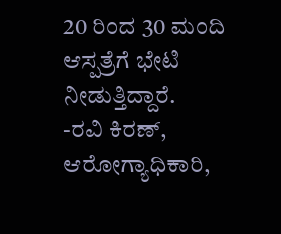20 ರಿಂದ 30 ಮಂದಿ ಆಸ್ಪತ್ರೆಗೆ ಭೇಟಿ ನೀಡುತ್ತಿದ್ದಾರೆ.
-ರವಿ ಕಿರಣ್, ಆರೋಗ್ಯಾಧಿಕಾರಿ,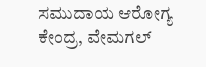ಸಮುದಾಯ ಆರೋಗ್ಯ ಕೇಂದ್ರ, ವೇಮಗಲ್